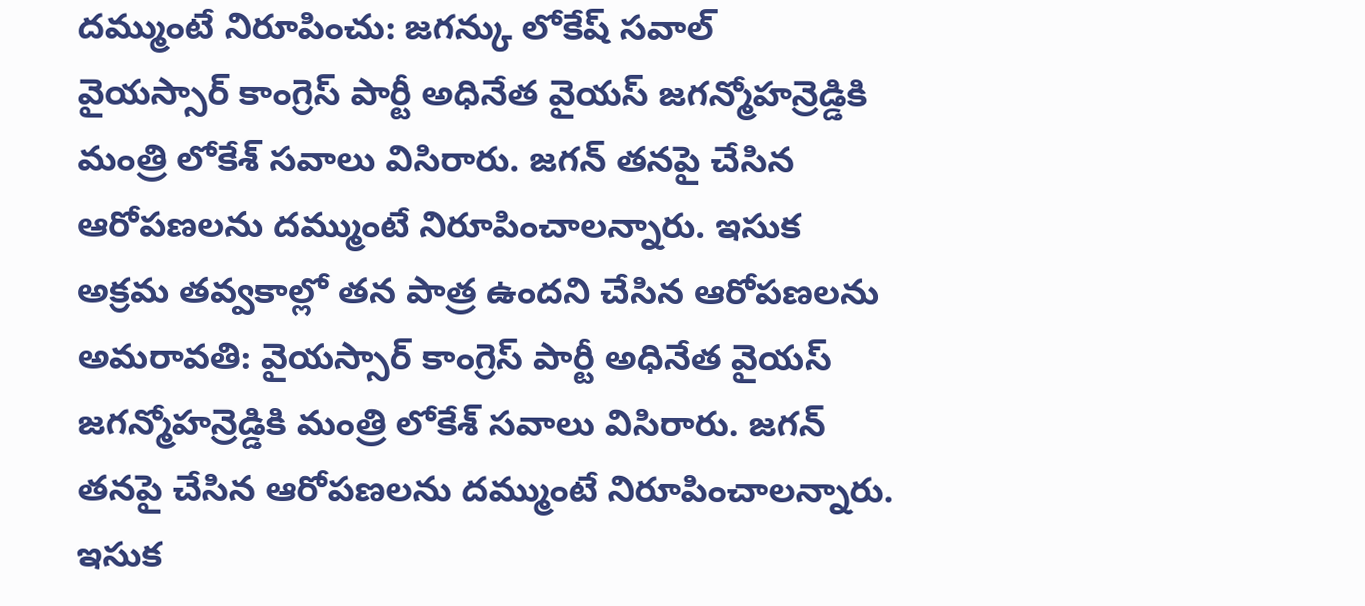దమ్ముంటే నిరూపించు: జగన్కు లోకేష్ సవాల్
వైయస్సార్ కాంగ్రెస్ పార్టీ అధినేత వైయస్ జగన్మోహన్రెడ్డికి మంత్రి లోకేశ్ సవాలు విసిరారు. జగన్ తనపై చేసిన ఆరోపణలను దమ్ముంటే నిరూపించాలన్నారు. ఇసుక అక్రమ తవ్వకాల్లో తన పాత్ర ఉందని చేసిన ఆరోపణలను
అమరావతి: వైయస్సార్ కాంగ్రెస్ పార్టీ అధినేత వైయస్ జగన్మోహన్రెడ్డికి మంత్రి లోకేశ్ సవాలు విసిరారు. జగన్ తనపై చేసిన ఆరోపణలను దమ్ముంటే నిరూపించాలన్నారు. ఇసుక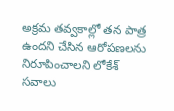అక్రమ తవ్వకాల్లో తన పాత్ర ఉందని చేసిన ఆరోపణలను నిరూపించాలని లోకేశ్ సవాలు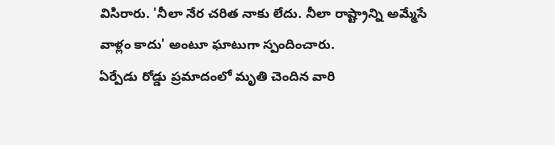విసిరారు. 'నీలా నేర చరిత నాకు లేదు. నీలా రాష్ట్రాన్ని అమ్మేసే వాళ్లం కాదు' అంటూ ఘాటుగా స్పందించారు.
ఏర్పేడు రోడ్డు ప్రమాదంలో మృతి చెందిన వారి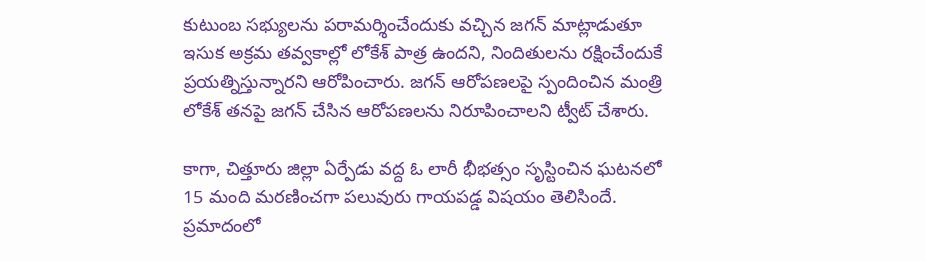కుటుంబ సభ్యులను పరామర్శించేందుకు వచ్చిన జగన్ మాట్లాడుతూ ఇసుక అక్రమ తవ్వకాల్లో లోకేశ్ పాత్ర ఉందని, నిందితులను రక్షించేందుకే ప్రయత్నిస్తున్నారని ఆరోపించారు. జగన్ ఆరోపణలపై స్పందించిన మంత్రి లోకేశ్ తనపై జగన్ చేసిన ఆరోపణలను నిరూపించాలని ట్వీట్ చేశారు.

కాగా, చిత్తూరు జిల్లా ఏర్పేడు వద్ద ఓ లారీ భీభత్సం సృస్టించిన ఘటనలో 15 మంది మరణించగా పలువురు గాయపడ్డ విషయం తెలిసిందే. ప్రమాదంలో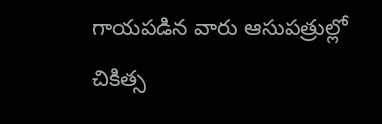గాయపడిన వారు ఆసుపత్రుల్లో చికిత్స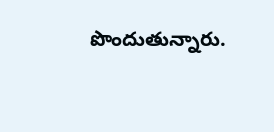పొందుతున్నారు.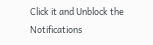Click it and Unblock the Notifications